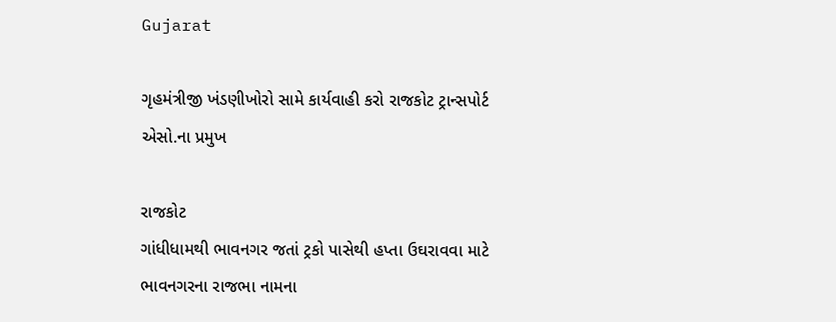Gujarat

ગૃહમંત્રીજી ખંડણીખોરો સામે કાર્યવાહી કરો રાજકોટ ટ્રાન્સપોર્ટ એસો.ના પ્રમુખ

રાજકોટ
ગાંધીધામથી ભાવનગર જતાં ટ્રકો પાસેથી હપ્તા ઉઘરાવવા માટે ભાવનગરના રાજભા નામના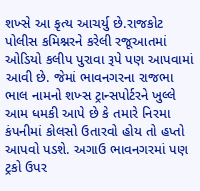શખ્સે આ કૃત્ય આચર્યુ છે.રાજકોટ પોલીસ કમિશ્નરને કરેલી રજૂઆતમાં ઓડિયો કલીપ પુરાવા રૂપે પણ આપવામાં આવી છે. જેમાં ભાવનગરના રાજભા ભાલ નામનો શખ્સ ટ્રાન્સપોર્ટરને ખુલ્લે આમ ધમકી આપે છે કે તમારે નિરમા કંપનીમાં કોલસો ઉતારવો હોય તો હપ્તો આપવો પડશે. અગાઉ ભાવનગરમાં પણ ટ્રકો ઉપર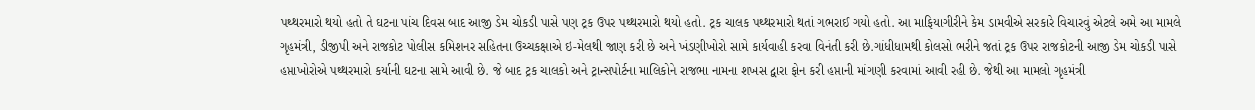પથ્થરમારો થયો હતો તે ઘટના પાંચ દિવસ બાદ આજી ડેમ ચોકડી પાસે પણ ટ્રક ઉપર પથ્થરમારો થયો હતો. ટ્રક ચાલક પથ્થરમારો થતાં ગભરાઈ ગયો હતો. આ માફિયાગીરીને કેમ ડામવીએ સરકારે વિચારવું એટલે અમે આ મામલે ગૃહમંત્રી, ડીજીપી અને રાજકોટ પોલીસ કમિશનર સહિતના ઉચ્ચકક્ષાએ ઇ-મેલથી જાણ કરી છે અને ખંડણીખોરો સામે કાર્યવાહી કરવા વિનંતી કરી છે.ગાંધીધામથી કોલસો ભરીને જતાં ટ્રક ઉપર રાજકોટની આજી ડેમ ચોકડી પાસે હપ્તાખોરોએ પથ્થરમારો કર્યાની ઘટના સામે આવી છે. જે બાદ ટ્રક ચાલકો અને ટ્રાન્સપોર્ટના માલિકોને રાજભા નામના શખસ દ્વારા ફોન કરી હપ્તાની માંગણી કરવામાં આવી રહી છે. જેથી આ મામલો ગૃહમંત્રી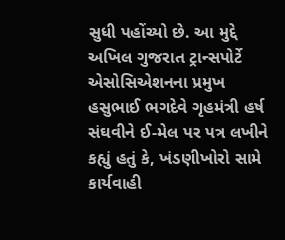સુધી પહોંચ્યો છે. આ મુદ્દે અખિલ ગુજરાત ટ્રાન્સપોર્ટે એસોસિએશનના પ્રમુખ હસુભાઈ ભગદેવે ગૃહમંત્રી હર્ષ સંઘવીને ઈ-મેલ પર પત્ર લખીને કહ્યું હતું કે, ખંડણીખોરો સામે કાર્યવાહી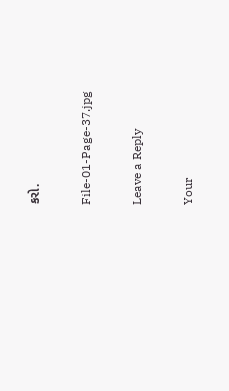કરો.

File-01-Page-37.jpg

Leave a Reply

Your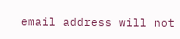email address will not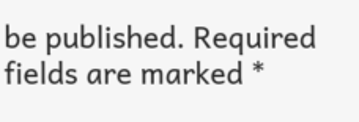be published. Required fields are marked *